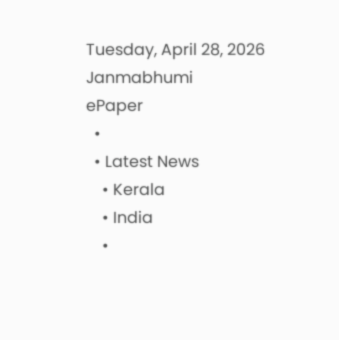Tuesday, April 28, 2026
Janmabhumi
ePaper
  •
  • Latest News
    • Kerala
    • India
    •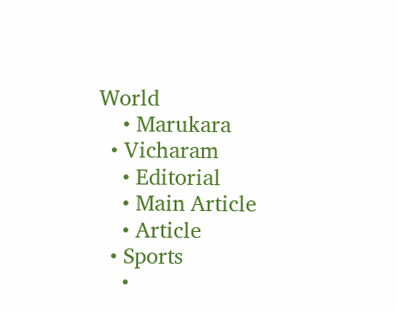World
    • Marukara
  • Vicharam
    • Editorial
    • Main Article
    • Article
  • Sports
    •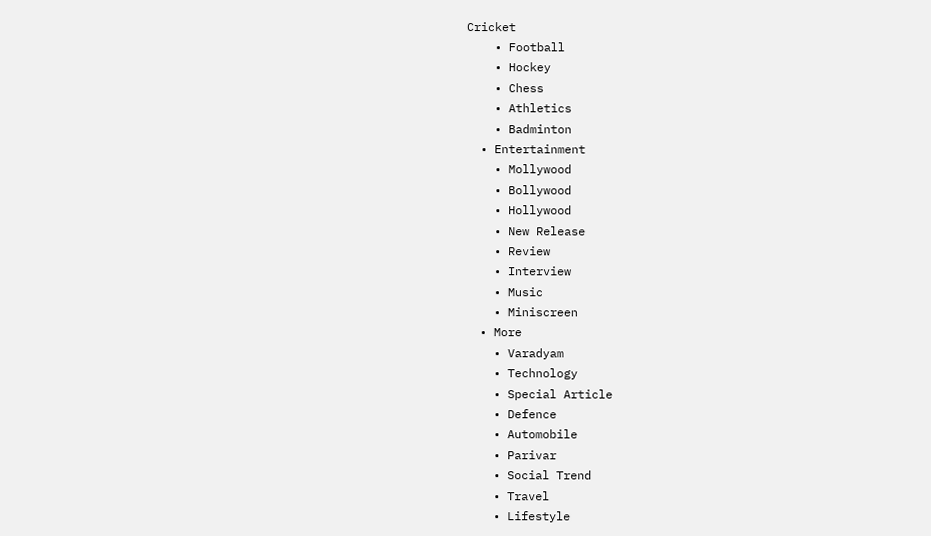Cricket
    • Football
    • Hockey
    • Chess
    • Athletics
    • Badminton
  • Entertainment
    • Mollywood
    • Bollywood
    • Hollywood
    • New Release
    • Review
    • Interview
    • Music
    • Miniscreen
  • More
    • Varadyam
    • Technology
    • Special Article
    • Defence
    • Automobile
    • Parivar
    • Social Trend
    • Travel
    • Lifestyle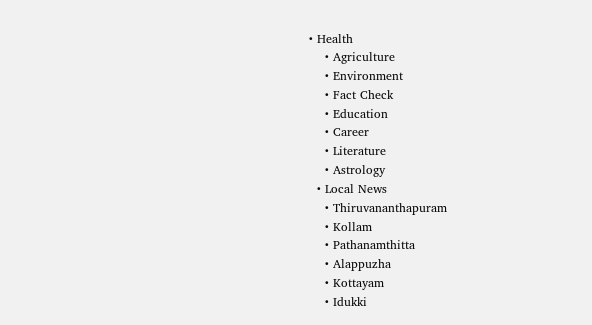• Health
    • Agriculture
    • Environment
    • Fact Check
    • Education
    • Career
    • Literature
    • Astrology
  • Local News
    • Thiruvananthapuram
    • Kollam
    • Pathanamthitta
    • Alappuzha
    • Kottayam
    • Idukki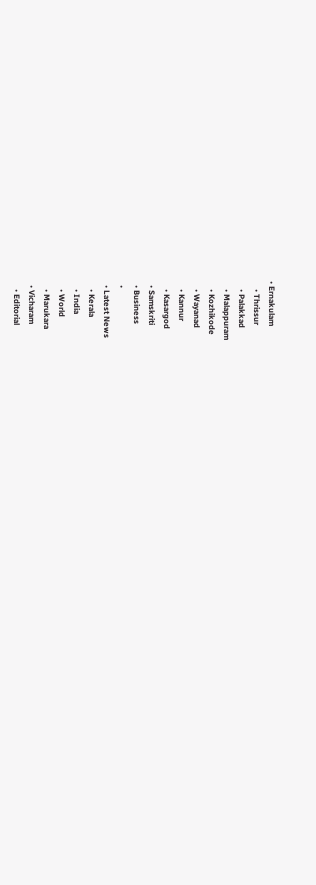• Ernakulam
    • Thrissur
    • Palakkad
    • Malappuram
    • Kozhikode
    • Wayanad
    • Kannur
    • Kasargod
  • Samskriti
  • Business
  •
  • Latest News
    • Kerala
    • India
    • World
    • Marukara
  • Vicharam
    • Editorial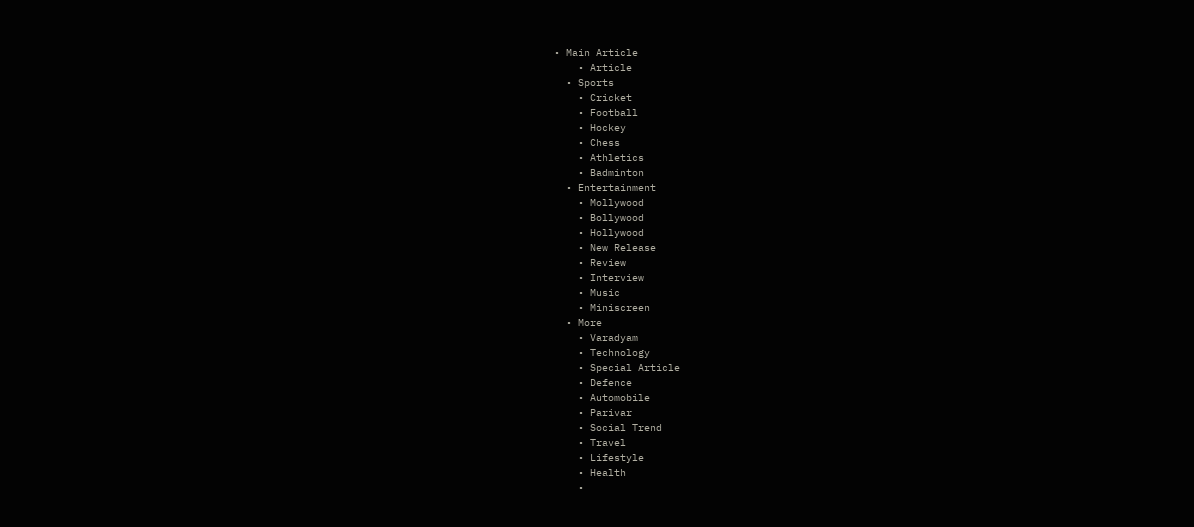• Main Article
    • Article
  • Sports
    • Cricket
    • Football
    • Hockey
    • Chess
    • Athletics
    • Badminton
  • Entertainment
    • Mollywood
    • Bollywood
    • Hollywood
    • New Release
    • Review
    • Interview
    • Music
    • Miniscreen
  • More
    • Varadyam
    • Technology
    • Special Article
    • Defence
    • Automobile
    • Parivar
    • Social Trend
    • Travel
    • Lifestyle
    • Health
    •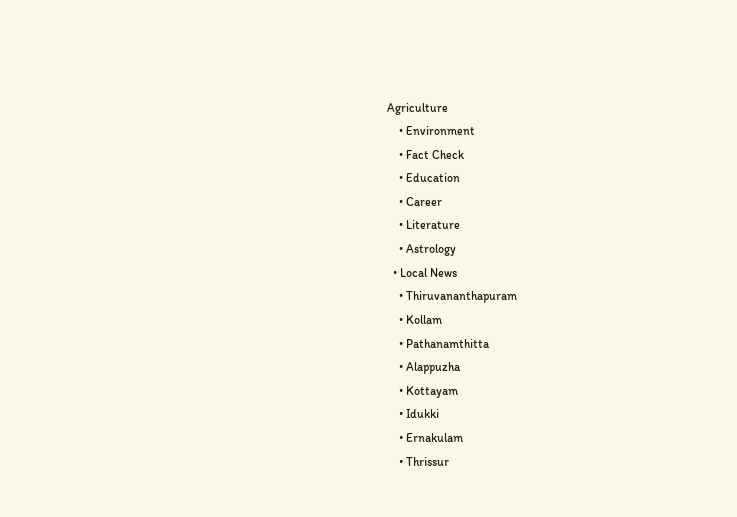Agriculture
    • Environment
    • Fact Check
    • Education
    • Career
    • Literature
    • Astrology
  • Local News
    • Thiruvananthapuram
    • Kollam
    • Pathanamthitta
    • Alappuzha
    • Kottayam
    • Idukki
    • Ernakulam
    • Thrissur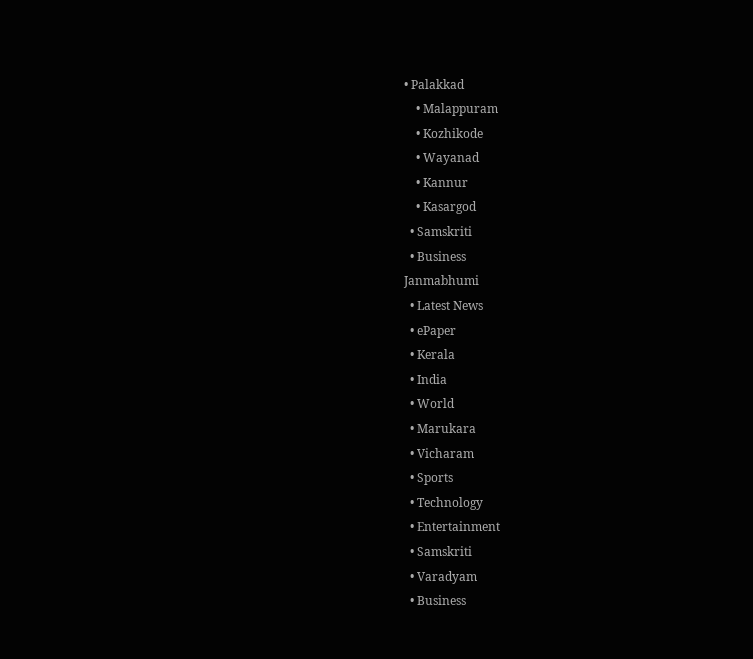• Palakkad
    • Malappuram
    • Kozhikode
    • Wayanad
    • Kannur
    • Kasargod
  • Samskriti
  • Business
Janmabhumi
  • Latest News
  • ePaper
  • Kerala
  • India
  • World
  • Marukara
  • Vicharam
  • Sports
  • Technology
  • Entertainment
  • Samskriti
  • Varadyam
  • Business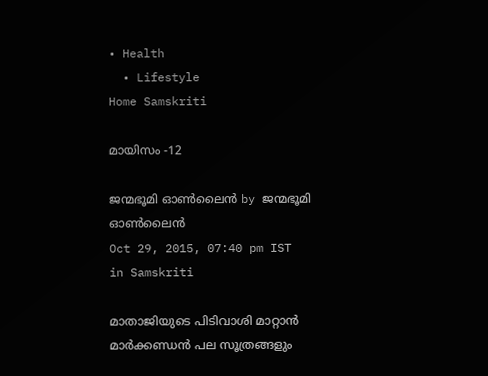• Health
  • Lifestyle
Home Samskriti

മായിസം -12

ജന്മഭൂമി ഓണ്‍ലൈന്‍ by ജന്മഭൂമി ഓണ്‍ലൈന്‍
Oct 29, 2015, 07:40 pm IST
in Samskriti

മാതാജിയുടെ പിടിവാശി മാറ്റാന്‍ മാര്‍ക്കണ്ഡന്‍ പല സൂത്രങ്ങളും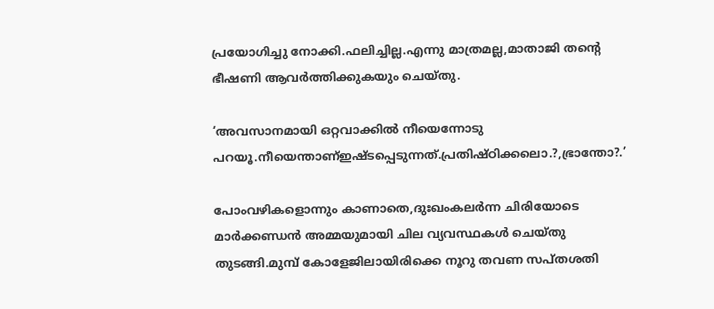പ്രയോഗിച്ചു നോക്കി.ഫലിച്ചില്ല.എന്നു മാത്രമല്ല,മാതാജി തന്റെ ഭീഷണി ആവര്‍ത്തിക്കുകയും ചെയ്തു.

‘അവസാനമായി ഒറ്റവാക്കില്‍ നീയെന്നോടു പറയൂ.നീയെന്താണ്ഇഷ്ടപ്പെടുന്നത്.പ്രതിഷ്ഠിക്കലൊ.?,ഭ്രാന്തോ?.’

പോംവഴികളൊന്നും കാണാതെ,ദുഃഖംകലര്‍ന്ന ചിരിയോടെ മാര്‍ക്കണ്ഡന്‍ അമ്മയുമായി ചില വ്യവസ്ഥകള്‍ ചെയ്തു തുടങ്ങി.മുമ്പ് കോളേജിലായിരിക്കെ നൂറു തവണ സപ്തശതി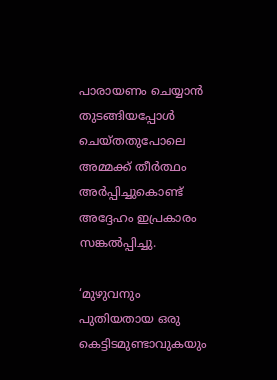പാരായണം ചെയ്യാന്‍ തുടങ്ങിയപ്പോള്‍ ചെയ്തതുപോലെ അമ്മക്ക് തീര്‍ത്ഥം അര്‍പ്പിച്ചുകൊണ്ട് അദ്ദേഹം ഇപ്രകാരം സങ്കല്‍പ്പിച്ചു.

‘മുഴുവനും പുതിയതായ ഒരു കെട്ടിടമുണ്ടാവുകയും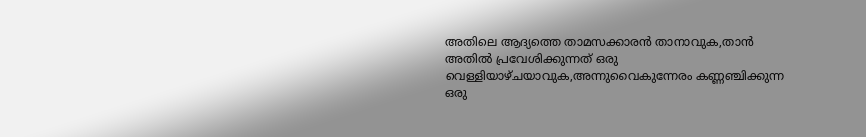അതിലെ ആദ്യത്തെ താമസക്കാരന്‍ താനാവുക,താന്‍ അതില്‍ പ്രവേശിക്കുന്നത് ഒരു വെള്ളിയാഴ്ചയാവുക,അന്നുവൈകുന്നേരം കണ്ണഞ്ചിക്കുന്ന ഒരു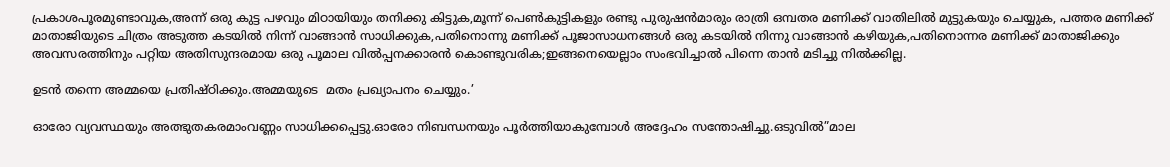പ്രകാശപൂരമുണ്ടാവുക,അന്ന് ഒരു കുട്ട പഴവും മിഠായിയും തനിക്കു കിട്ടുക,മൂന്ന് പെണ്‍കുട്ടികളും രണ്ടു പുരുഷന്‍മാരും രാത്രി ഒമ്പതര മണിക്ക് വാതിലില്‍ മുട്ടുകയും ചെയ്യുക, പത്തര മണിക്ക് മാതാജിയുടെ ചിത്രം അടുത്ത കടയില്‍ നിന്ന് വാങ്ങാന്‍ സാധിക്കുക,പതിനൊന്നു മണിക്ക് പൂജാസാധനങ്ങള്‍ ഒരു കടയില്‍ നിന്നു വാങ്ങാന്‍ കഴിയുക,പതിനൊന്നര മണിക്ക് മാതാജിക്കും അവസരത്തിനും പറ്റിയ അതിസുന്ദരമായ ഒരു പൂമാല വില്‍പ്പനക്കാരന്‍ കൊണ്ടുവരിക;ഇങ്ങനെയെല്ലാം സംഭവിച്ചാല്‍ പിന്നെ താന്‍ മടിച്ചു നില്‍ക്കില്ല.

ഉടന്‍ തന്നെ അമ്മയെ പ്രതിഷ്ഠിക്കും.അമ്മയുടെ  മതം പ്രഖ്യാപനം ചെയ്യും.’

ഓരോ വ്യവസ്ഥയും അത്ഭുതകരമാംവണ്ണം സാധിക്കപ്പെട്ടു.ഓരോ നിബന്ധനയും പൂര്‍ത്തിയാകുമ്പോള്‍ അദ്ദേഹം സന്തോഷിച്ചു.ഒടുവില്‍”മാല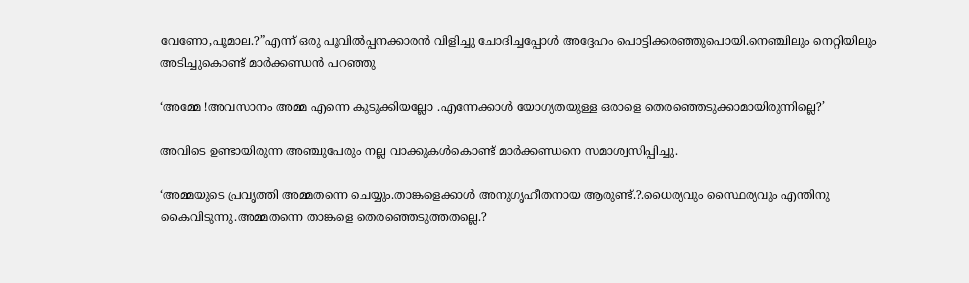വേണോ,പൂമാല.?”എന്ന് ഒരു പൂവില്‍പ്പനക്കാരന്‍ വിളിച്ചു ചോദിച്ചപ്പോള്‍ അദ്ദേഹം പൊട്ടിക്കരഞ്ഞുപൊയി.നെഞ്ചിലും നെറ്റിയിലും അടിച്ചുകൊണ്ട് മാര്‍ക്കണ്ഡന്‍ പറഞ്ഞു

‘അമ്മേ !അവസാനം അമ്മ എന്നെ കുടുക്കിയല്ലോ .എന്നേക്കാള്‍ യോഗ്യതയുള്ള ഒരാളെ തെരഞ്ഞെടുക്കാമായിരുന്നില്ലെ?’

അവിടെ ഉണ്ടായിരുന്ന അഞ്ചുപേരും നല്ല വാക്കുകള്‍കൊണ്ട് മാര്‍ക്കണ്ഡനെ സമാശ്വസിപ്പിച്ചു.

‘അമ്മയുടെ പ്രവൃത്തി അമ്മതന്നെ ചെയ്യും.താങ്കളെക്കാള്‍ അനുഗൃഹീതനായ ആരുണ്ട്.?.ധൈര്യവും സ്ഥൈര്യവും എന്തിനു കൈവിടുന്നു.അമ്മതന്നെ താങ്കളെ തെരഞ്ഞെടുത്തതല്ലെ.?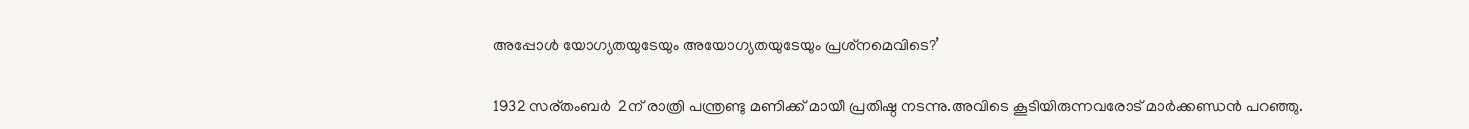അപ്പോള്‍ യോഗ്യതയുടേയും അയോഗ്യതയുടേയും പ്രശ്‌നമെവിടെ?’

1932 സര്തംബര്‍  2ന് രാത്രി പന്ത്രണ്ടു മണിക്ക് മായീ പ്രതിഷ്ഠ നടന്നു.അവിടെ കൂടിയിരുന്നവരോട് മാര്‍ക്കണ്ഡന്‍ പറഞ്ഞു.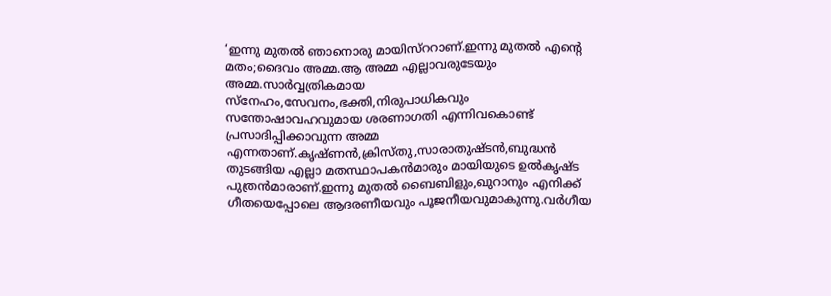‘ഇന്നു മുതല്‍ ഞാനൊരു മായിസ്‌ററാണ്.ഇന്നു മുതല്‍ എന്റെ മതം;ദൈവം അമ്മ.ആ അമ്മ എല്ലാവരുടേയും അമ്മ.സാര്‍വ്വത്രികമായ സ്‌നേഹം,സേവനം,ഭക്തി,നിരുപാധികവും സന്തോഷാവഹവുമായ ശരണാഗതി എന്നിവകൊണ്ട് പ്രസാദിപ്പിക്കാവുന്ന അമ്മ എന്നതാണ്.കൃഷ്ണന്‍,ക്രിസ്തു,സാരാതുഷ്ടന്‍,ബുദ്ധന്‍ തുടങ്ങിയ എല്ലാ മതസ്ഥാപകന്‍മാരും മായിയുടെ ഉല്‍കൃഷ്ട പുത്രന്‍മാരാണ്.ഇന്നു മുതല്‍ ബൈബിളും,ഖുറാനും എനിക്ക് ഗീതയെപ്പോലെ ആദരണീയവും പൂജനീയവുമാകുന്നു.വര്‍ഗീയ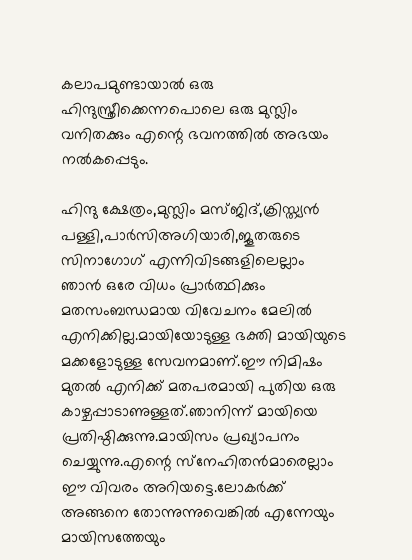കലാപമുണ്ടായാല്‍ ഒരു ഹിന്ദുസ്ത്രീക്കെന്നപൊലെ ഒരു മുസ്ലിം വനിതക്കും എന്റെ ഭവനത്തില്‍ അഭയം നല്‍കപ്പെടും.

ഹിന്ദു ക്ഷേത്രം,മുസ്ലിം മസ്ജിദ്,ക്രിസ്ത്യന്‍ പള്ളി,പാര്‍സിഅഗിയാരി,ജൂതരുടെ സിനാഗോഗ് എന്നിവിടങ്ങളിലെല്ലാം ഞാന്‍ ഒരേ വിധം പ്രാര്‍ത്ഥിക്കും മതസംബന്ധമായ വിവേചനം മേലില്‍ എനിക്കില്ല.മായിയോടുള്ള ഭക്തി മായിയുടെ മക്കളോടുള്ള സേവനമാണ്.ഈ നിമിഷം  മുതല്‍ എനിക്ക് മതപരമായി പുതിയ ഒരു കാഴ്ചപ്പാടാണുള്ളത്.ഞാനിന്ന് മായിയെ പ്രതിഷ്ഠിക്കുന്നു.മായിസം പ്രഖ്യാപനം ചെയ്യുന്നു.എന്റെ സ്‌നേഹിതന്‍മാരെല്ലാം ഈ വിവരം അറിയട്ടെ.ലോകര്‍ക്ക് അങ്ങനെ തോന്നുന്നുവെങ്കില്‍ എന്നേയും മായിസത്തേയും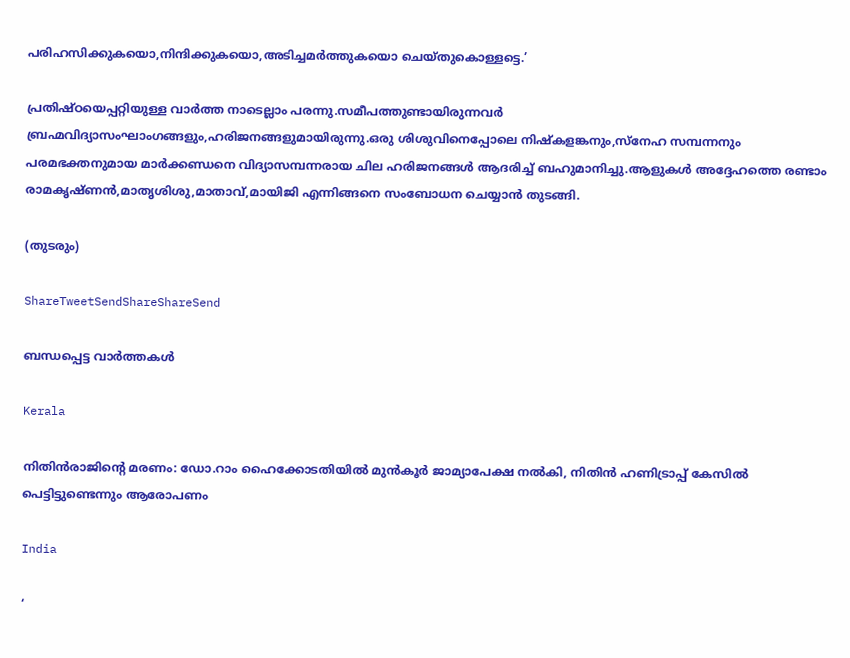പരിഹസിക്കുകയൊ,നിന്ദിക്കുകയൊ,അടിച്ചമര്‍ത്തുകയൊ ചെയ്തുകൊള്ളട്ടെ.’

പ്രതിഷ്ഠയെപ്പറ്റിയുള്ള വാര്‍ത്ത നാടെല്ലാം പരന്നു.സമീപത്തുണ്ടായിരുന്നവര്‍ ബ്രഹ്മവിദ്യാസംഘാംഗങ്ങളും,ഹരിജനങ്ങളുമായിരുന്നു.ഒരു ശിശുവിനെപ്പോലെ നിഷ്‌കളങ്കനും,സ്‌നേഹ സമ്പന്നനും പരമഭക്തനുമായ മാര്‍ക്കണ്ഡനെ വിദ്യാസമ്പന്നരായ ചില ഹരിജനങ്ങള്‍ ആദരിച്ച് ബഹുമാനിച്ചു.ആളുകള്‍ അദ്ദേഹത്തെ രണ്ടാം രാമകൃഷ്ണന്‍,മാതൃശിശു,മാതാവ്,മായിജി എന്നിങ്ങനെ സംബോധന ചെയ്യാന്‍ തുടങ്ങി.

(തുടരും)

ShareTweetSendShareShareSend

ബന്ധപ്പെട്ട വാര്‍ത്തകള്‍

Kerala

നിതിന്‍രാജിന്റെ മരണം: ഡോ.റാം ഹൈക്കോടതിയില്‍ മുന്‍കൂര്‍ ജാമ്യാപേക്ഷ നല്‍കി, നിതിന്‍ ഹണിട്രാപ്പ് കേസില്‍ പെട്ടിട്ടുണ്ടെന്നും ആരോപണം

India

‘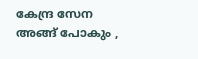കേന്ദ്ര സേന അങ്ങ് പോകും ,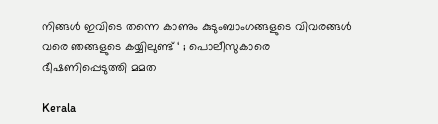നിങ്ങൾ ഇവിടെ തന്നെ കാണും കുടുംബാംഗങ്ങളുടെ വിവരങ്ങൾ വരെ ഞങ്ങളുടെ കയ്യിലുണ്ട് ‘ ; പൊലീസുകാരെ ഭീഷണിപ്പെടുത്തി മമത

Kerala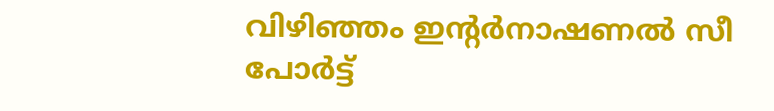വിഴിഞ്ഞം ഇന്റര്‍നാഷണല്‍ സീ പോര്‍ട്ട്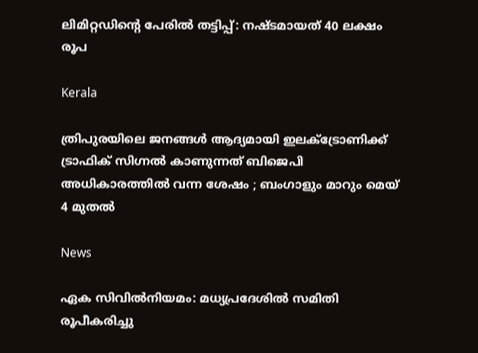ലിമിറ്റഡിന്റെ പേരില്‍ തട്ടിപ്പ്: നഷ്ടമായത് 40 ലക്ഷം രൂപ

Kerala

ത്രിപുരയിലെ ജനങ്ങൾ ആദ്യമായി ഇലക്ട്രോണിക്ക് ട്രാഫിക് സിഗ്നൽ കാണുന്നത് ബിജെപി അധികാരത്തിൽ വന്ന ശേഷം ; ബംഗാളും മാറും മെയ് 4 മുതൽ

News

ഏക സിവിൽനിയമം: മധ്യപ്രദേശിൽ സമിതി രൂപീകരിച്ചു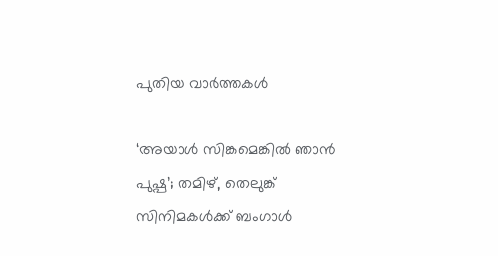പുതിയ വാര്‍ത്തകള്‍

‘അയാൾ സിങ്കമെങ്കിൽ ഞാൻ പുഷ്പ’; തമിഴ്, തെലുങ്ക് സിനിമകൾക്ക് ബംഗാൾ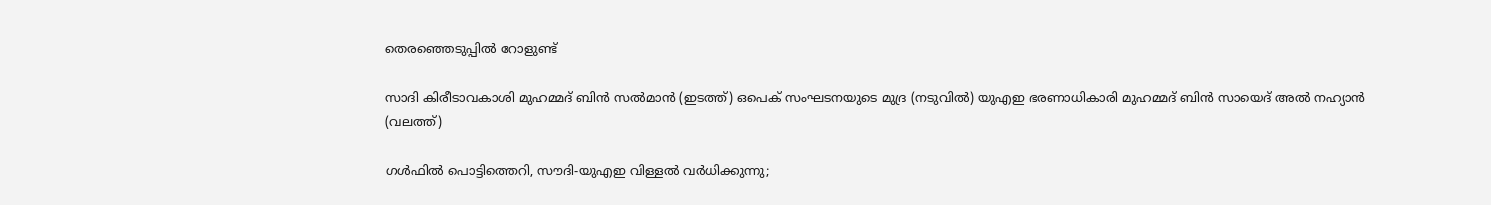തെരഞ്ഞെടുപ്പിൽ റോളുണ്ട്

സാദി കിരീടാവകാശി മുഹമ്മദ് ബിന്‍ സല്‍മാന്‍ (ഇടത്ത്) ഒപെക് സംഘടനയുടെ മുദ്ര (നടുവില്‍) യുഎഇ ഭരണാധികാരി മുഹമ്മദ് ബിന്‍ സായെദ് അല്‍ നഹ്യാന്‍ (വലത്ത്)

ഗള്‍ഫില്‍ പൊട്ടിത്തെറി, സൗദി-യുഎഇ വിള്ളല്‍ വര്‍ധിക്കുന്നു;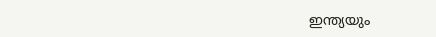ഇന്ത്യയും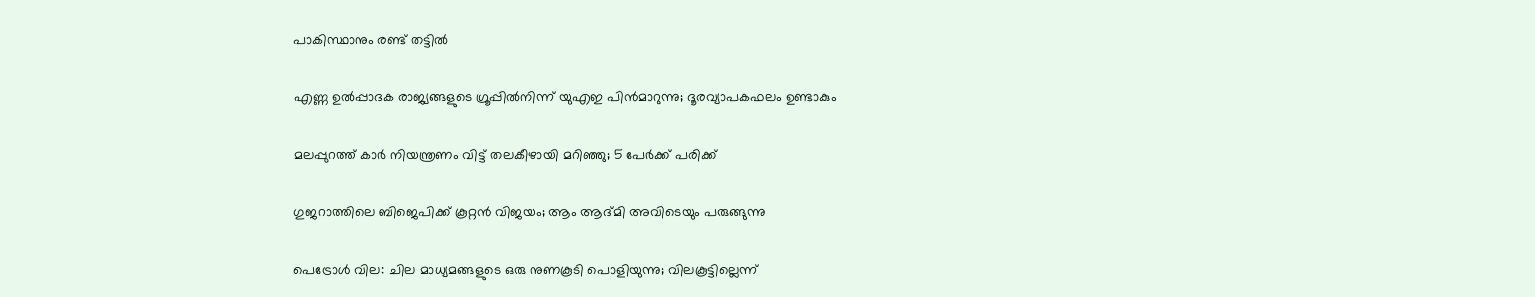പാകിസ്ഥാനും രണ്ട് തട്ടില്‍

എണ്ണ ഉൽപ്പാദക രാജ്യങ്ങളുടെ ഗ്രൂപ്പിൽനിന്ന് യുഎഇ പിൻമാറുന്നു; ദൂരവ്യാപകഫലം ഉണ്ടാകും

മലപ്പുറത്ത് കാര്‍ നിയന്ത്രണം വിട്ട് തലകീഴായി മറിഞ്ഞു; 5 പേര്‍ക്ക് പരിക്ക്

ഗുജറാത്തിലെ ബിജെപിക്ക് കൂറ്റൻ വിജയം; ആം ആദ്മി അവിടെയും പരുങ്ങുന്നു

പെട്രോൾ വില: ചില മാധ്യമങ്ങളുടെ ഒരു നുണകൂടി പൊളിയുന്നു; വിലകൂട്ടില്ലെന്ന്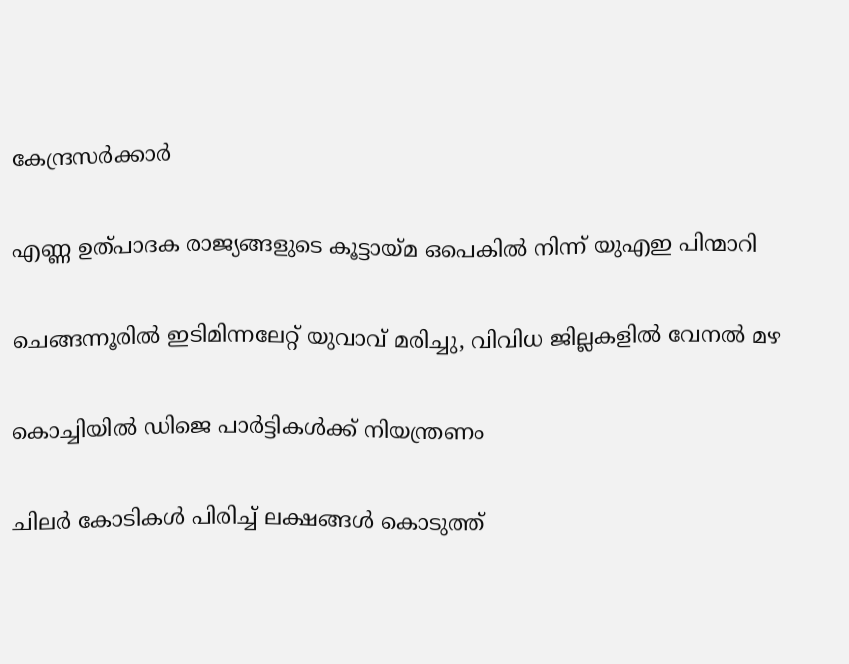കേന്ദ്രസർക്കാർ

എണ്ണ ഉത്പാദക രാജ്യങ്ങളുടെ കൂട്ടായ്‌മ ഒപെകില്‍ നിന്ന് യുഎഇ പിന്മാറി

ചെങ്ങന്നൂരില്‍ ഇടിമിന്നലേറ്റ് യുവാവ് മരിച്ചു, വിവിധ ജില്ലകളില്‍ വേനല്‍ മഴ

കൊച്ചിയില്‍ ഡിജെ പാര്‍ട്ടികള്‍ക്ക് നിയന്ത്രണം

ചിലർ കോടികൾ പിരിച്ച് ലക്ഷങ്ങൾ കൊടുത്ത്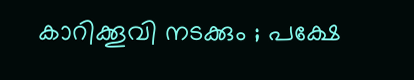കാറിക്കൂവി നടക്കും ; പക്ഷേ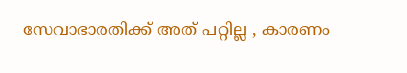സേവാഭാരതിക്ക് അത് പറ്റില്ല , കാരണം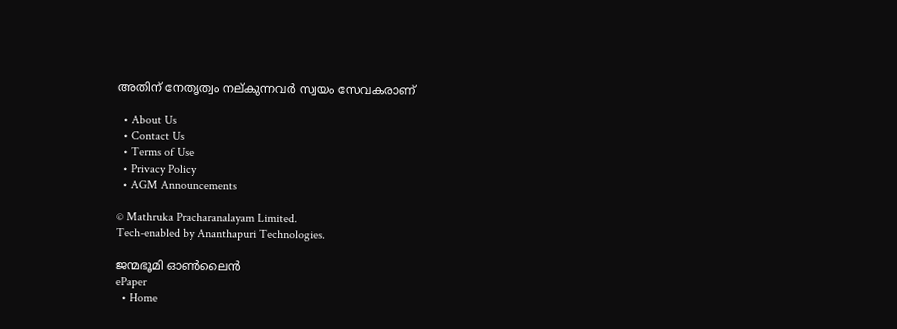അതിന് നേതൃത്വം നല്കുന്നവർ സ്വയം സേവകരാണ്

  • About Us
  • Contact Us
  • Terms of Use
  • Privacy Policy
  • AGM Announcements

© Mathruka Pracharanalayam Limited.
Tech-enabled by Ananthapuri Technologies.

ജന്മഭൂമി ഓണ്‍ലൈന്‍
ePaper
  • Home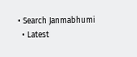• Search Janmabhumi
  • Latest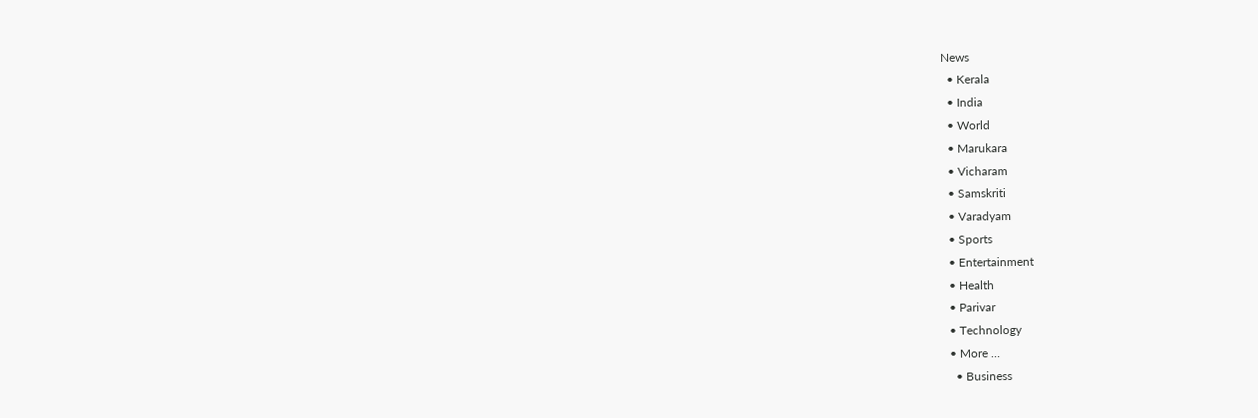News
  • Kerala
  • India
  • World
  • Marukara
  • Vicharam
  • Samskriti
  • Varadyam
  • Sports
  • Entertainment
  • Health
  • Parivar
  • Technology
  • More …
    • Business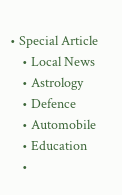• Special Article
    • Local News
    • Astrology
    • Defence
    • Automobile
    • Education
    •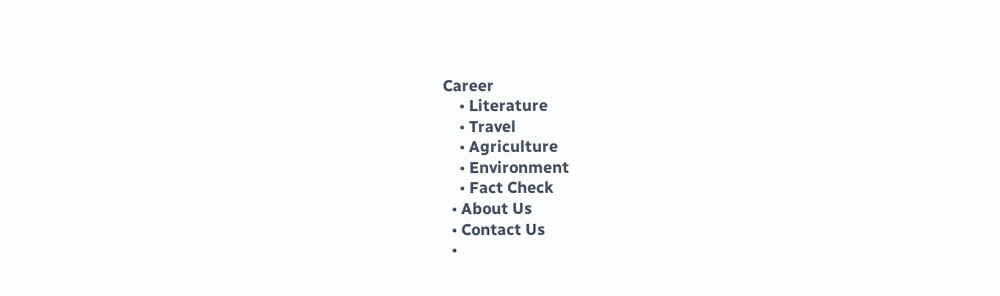Career
    • Literature
    • Travel
    • Agriculture
    • Environment
    • Fact Check
  • About Us
  • Contact Us
  •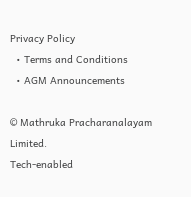Privacy Policy
  • Terms and Conditions
  • AGM Announcements

© Mathruka Pracharanalayam Limited.
Tech-enabled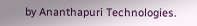by Ananthapuri Technologies.